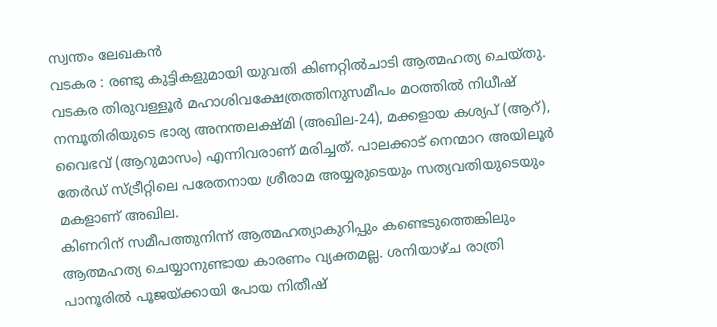സ്വന്തം ലേഖകൻ
വടകര : രണ്ടു കുട്ടികളുമായി യുവതി കിണറ്റിൽചാടി ആത്മഹത്യ ചെയ്തു. വടകര തിരുവള്ളൂർ മഹാശിവക്ഷേത്രത്തിനുസമീപം മഠത്തിൽ നിധീഷ് നമ്പൂതിരിയുടെ ഭാര്യ അനന്തലക്ഷ്മി (അഖില-24), മക്കളായ കശ്യപ് (ആറ്), വൈഭവ് (ആറുമാസം) എന്നിവരാണ് മരിച്ചത്. പാലക്കാട് നെന്മാറ അയിലൂർ തേർഡ് സ്ട്രീറ്റിലെ പരേതനായ ശ്രീരാമ അയ്യരുടെയും സത്യവതിയുടെയും മകളാണ് അഖില.
കിണറിന് സമീപത്തുനിന്ന് ആത്മഹത്യാകുറിപ്പും കണ്ടെടുത്തെങ്കിലും ആത്മഹത്യ ചെയ്യാനുണ്ടായ കാരണം വ്യക്തമല്ല. ശനിയാഴ്ച രാത്രി പാനൂരിൽ പൂജയ്ക്കായി പോയ നിതീഷ്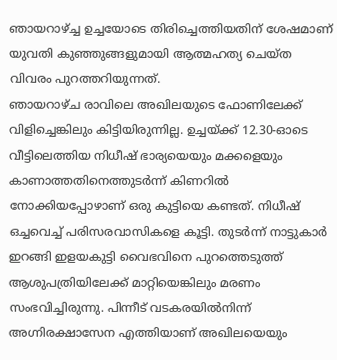ഞായറാഴ്ച്ച ഉച്ചയോടെ തിരിച്ചെത്തിയതിന് ശേഷമാണ് യുവതി കുഞ്ഞുങ്ങളുമായി ആത്മഹത്യ ചെയ്ത വിവരം പുറത്തറിയുന്നത്.
ഞായറാഴ്ച രാവിലെ അഖിലയുടെ ഫോണിലേക്ക് വിളിച്ചെങ്കിലും കിട്ടിയിരുന്നില്ല. ഉച്ചയ്ക്ക് 12.30-ഓടെ വീട്ടിലെത്തിയ നിധീഷ് ഭാര്യയെയും മക്കളെയും കാണാത്തതിനെത്തുടർന്ന് കിണറിൽ നോക്കിയപ്പോഴാണ് ഒരു കുട്ടിയെ കണ്ടത്. നിധീഷ് ഒച്ചവെച്ച് പരിസരവാസികളെ കൂട്ടി. തുടർന്ന് നാട്ടുകാർ ഇറങ്ങി ഇളയകുട്ടി വൈഭവിനെ പുറത്തെടുത്ത് ആശുപത്രിയിലേക്ക് മാറ്റിയെങ്കിലും മരണം സംഭവിച്ചിരുന്നു. പിന്നീട് വടകരയിൽനിന്ന് അഗ്നിരക്ഷാസേന എത്തിയാണ് അഖിലയെയും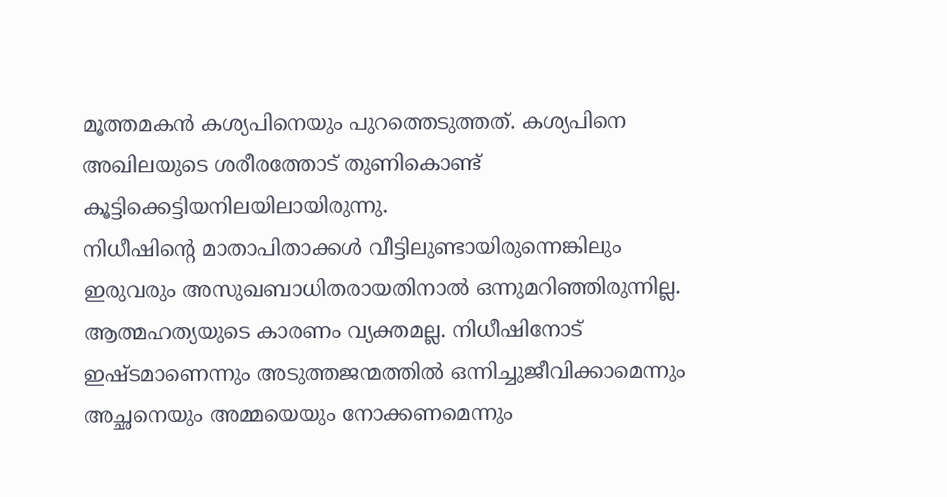മൂത്തമകൻ കശ്യപിനെയും പുറത്തെടുത്തത്. കശ്യപിനെ അഖിലയുടെ ശരീരത്തോട് തുണികൊണ്ട് കൂട്ടിക്കെട്ടിയനിലയിലായിരുന്നു.
നിധീഷിന്റെ മാതാപിതാക്കൾ വീട്ടിലുണ്ടായിരുന്നെങ്കിലും ഇരുവരും അസുഖബാധിതരായതിനാൽ ഒന്നുമറിഞ്ഞിരുന്നില്ല. ആത്മഹത്യയുടെ കാരണം വ്യക്തമല്ല. നിധീഷിനോട് ഇഷ്ടമാണെന്നും അടുത്തജന്മത്തിൽ ഒന്നിച്ചുജീവിക്കാമെന്നും അച്ഛനെയും അമ്മയെയും നോക്കണമെന്നും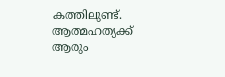കത്തിലുണ്ട്. ആത്മഹത്യക്ക് ആരും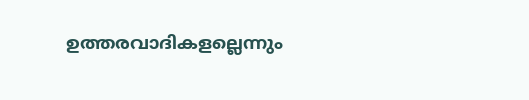ഉത്തരവാദികളല്ലെന്നും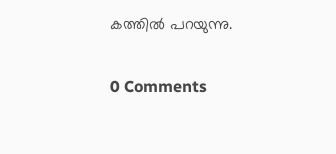കത്തിൽ പറയുന്നു.

0 Comments